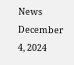News December 4, 2024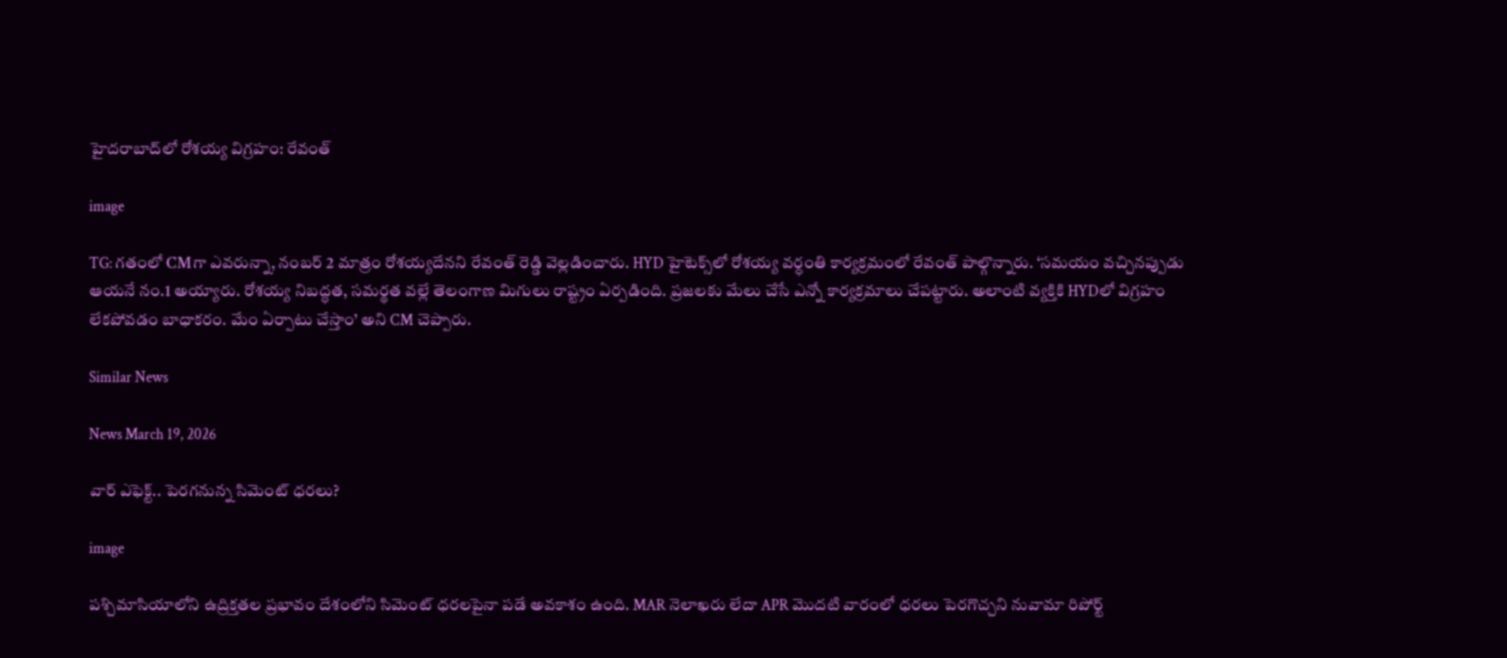హైదరాబాద్‌లో రోశయ్య విగ్రహం: రేవంత్

image

TG: గతంలో CMగా ఎవరున్నా, నంబర్ 2 మాత్రం రోశయ్యదేనని రేవంత్ రెడ్డి వెల్లడించారు. HYD హైటెక్స్‌లో రోశయ్య వర్ధంతి కార్యక్రమంలో రేవంత్ పాల్గొన్నారు. ‘సమయం వచ్చినప్పుడు ఆయనే నం.1 అయ్యారు. రోశయ్య నిబద్ధత, సమర్థత వల్లే తెలంగాణ మిగులు రాష్ట్రం ఏర్పడింది. ప్రజలకు మేలు చేసే ఎన్నో కార్యక్రమాలు చేపట్టారు. అలాంటి వ్యక్తికి HYDలో విగ్రహం లేకపోవడం బాధాకరం. మేం ఏర్పాటు చేస్తాం’ అని CM చెప్పారు.

Similar News

News March 19, 2026

వార్ ఎఫెక్ట్.. పెరగనున్న సిమెంట్ ధరలు?

image

పశ్చిమాసియాలోని ఉద్రిక్తతల ప్రభావం దేశంలోని సిమెంట్ ధరలపైనా పడే అవకాశం ఉంది. MAR నెలాఖరు లేదా APR మొదటి వారంలో ధరలు పెరగొచ్చని నువామా రిపోర్ట్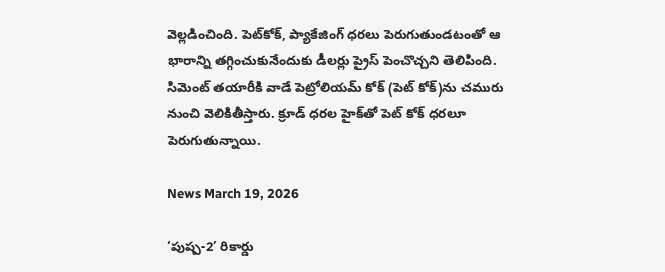వెల్లడించింది. పెట్‌కోక్, ప్యాకేజింగ్ ధరలు పెరుగుతుండటంతో ఆ భారాన్ని తగ్గించుకునేందుకు డీలర్లు ప్రైస్ పెంచొచ్చని తెలిపింది. సిమెంట్ తయారీకి వాడే పెట్రోలియమ్ కోక్ (పెట్ కోక్)ను చమురు నుంచి వెలికితీస్తారు. క్రూడ్ ధరల హైక్‌తో పెట్ కోక్ ధరలూ పెరుగుతున్నాయి.

News March 19, 2026

‘పుష్ప-2’ రికార్డు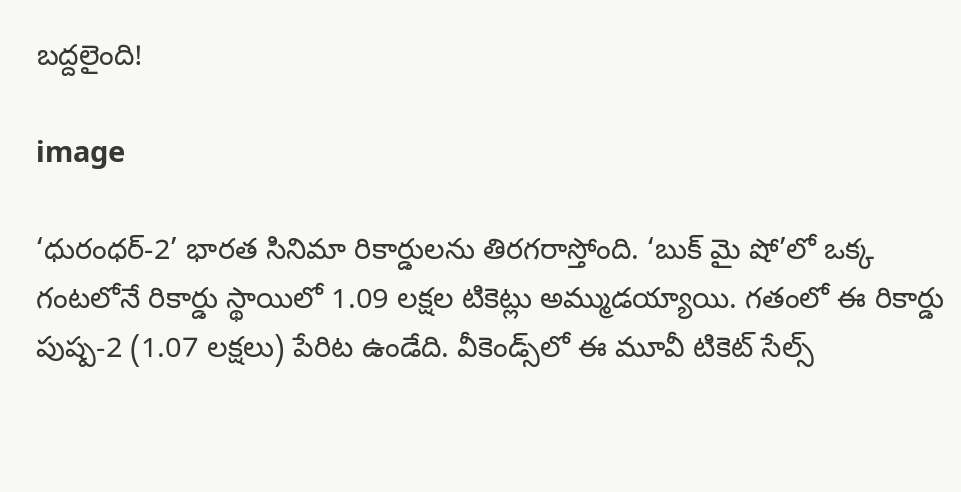బద్దలైంది!

image

‘ధురంధర్-2’ భారత సినిమా రికార్డులను తిరగరాస్తోంది. ‘బుక్ మై షో’లో ఒక్క గంటలోనే రికార్డు స్థాయిలో 1.09 లక్షల టికెట్లు అమ్ముడయ్యాయి. గతంలో ఈ రికార్డు పుష్ప-2 (1.07 లక్షలు) పేరిట ఉండేది. వీకెండ్స్‌లో ఈ మూవీ టికెట్ సేల్స్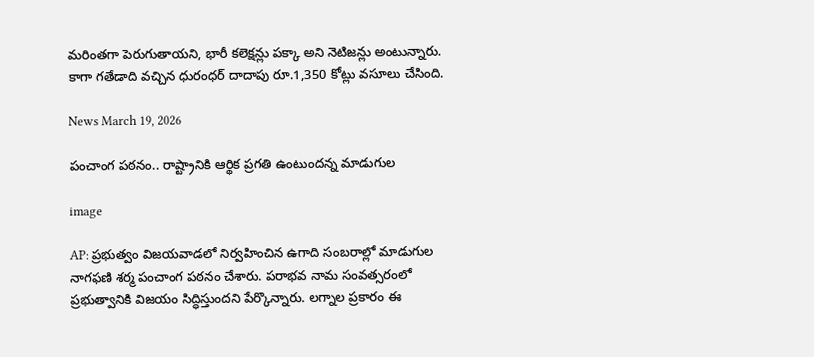మరింతగా పెరుగుతాయని, భారీ కలెక్షన్లు పక్కా అని నెటిజన్లు అంటున్నారు. కాగా గతేడాది వచ్చిన ధురంధర్ దాదాపు రూ.1,350 కోట్లు వసూలు చేసింది.

News March 19, 2026

పంచాంగ పఠనం.. రాష్ట్రానికి ఆర్థిక ప్రగతి ఉంటుందన్న మాడుగుల

image

AP: ప్రభుత్వం విజయవాడలో నిర్వహించిన ఉగాది సంబరాల్లో మాడుగుల నాగఫణి శర్మ పంచాంగ పఠనం చేశారు. పరాభవ నామ సంవత్సరంలో ప్రభుత్వానికి విజయం సిద్ధిస్తుందని పేర్కొన్నారు. లగ్నాల ప్రకారం ఈ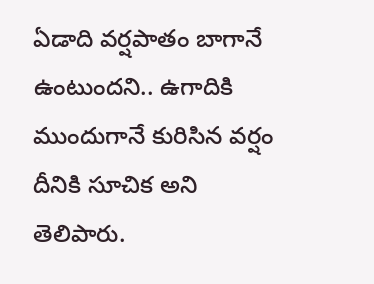ఏడాది వర్షపాతం బాగానే ఉంటుందని.. ఉగాదికి ముందుగానే కురిసిన వర్షం దీనికి సూచిక అని తెలిపారు.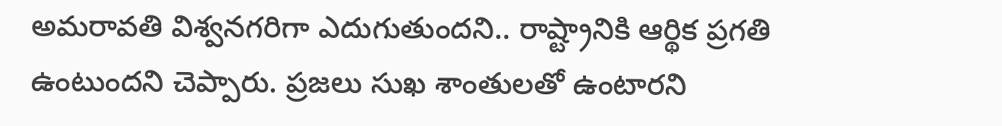అమరావతి విశ్వనగరిగా ఎదుగుతుందని.. రాష్ట్రానికి ఆర్థిక ప్రగతి ఉంటుందని చెప్పారు. ప్రజలు సుఖ శాంతులతో ఉంటారని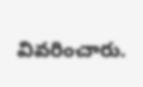వివరించారు.